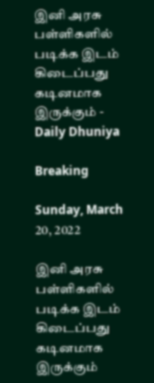இனி அரசு பள்ளிகளில் படிக்க இடம் கிடைப்பது கடினமாக இருக்கும் - Daily Dhuniya

Breaking

Sunday, March 20, 2022

இனி அரசு பள்ளிகளில் படிக்க இடம் கிடைப்பது கடினமாக இருக்கும்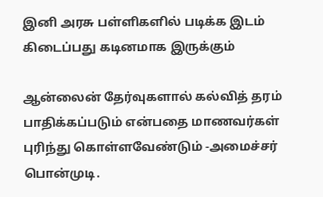இனி அரசு பள்ளிகளில் படிக்க இடம் கிடைப்பது கடினமாக இருக்கும்

ஆன்லைன் தேர்வுகளால் கல்வித் தரம் பாதிக்கப்படும் என்பதை மாணவர்கள் புரிந்து கொள்ளவேண்டும் -அமைச்சர் பொன்முடி.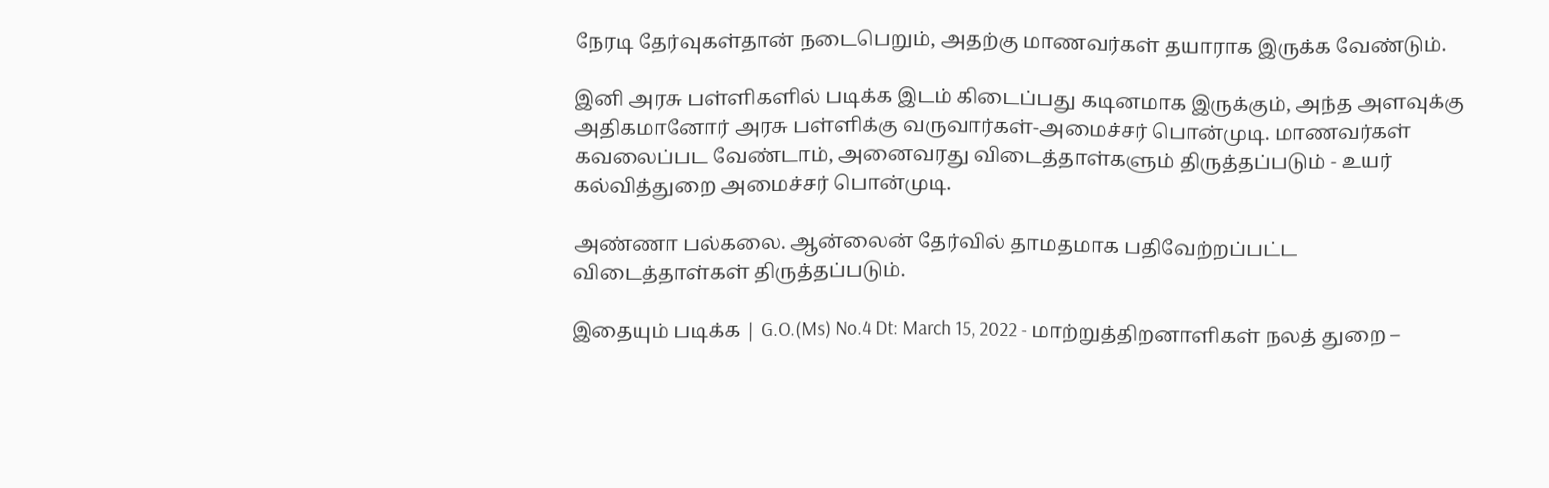நேரடி தேர்வுகள்தான் நடைபெறும், அதற்கு மாணவர்கள் தயாராக இருக்க வேண்டும்.

இனி அரசு பள்ளிகளில் படிக்க இடம் கிடைப்பது கடினமாக இருக்கும், அந்த அளவுக்கு அதிகமானோர் அரசு பள்ளிக்கு வருவார்கள்-அமைச்சர் பொன்முடி. மாணவர்கள் கவலைப்பட வேண்டாம், அனைவரது விடைத்தாள்களும் திருத்தப்படும் - உயர் கல்வித்துறை அமைச்சர் பொன்முடி.

அண்ணா பல்கலை. ஆன்லைன் தேர்வில் தாமதமாக பதிவேற்றப்பட்ட விடைத்தாள்கள் திருத்தப்படும்.

இதையும் படிக்க | G.O.(Ms) No.4 Dt: March 15, 2022 - மாற்றுத்திறனாளிகள் நலத் துறை –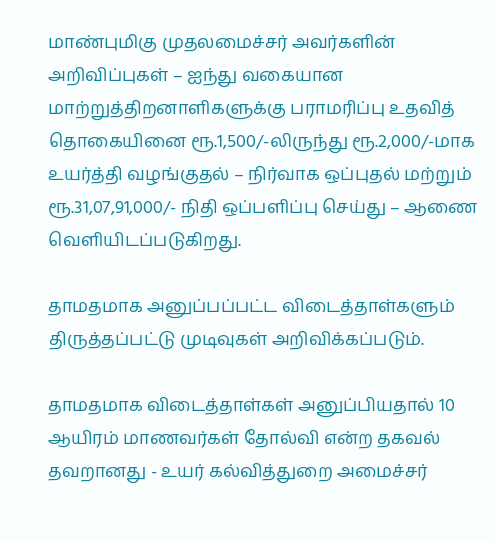மாண்புமிகு முதலமைச்சர் அவர்களின் அறிவிப்புகள் – ஐந்து வகையான மாற்றுத்திறனாளிகளுக்கு பராமரிப்பு உதவித் தொகையினை ரூ.1,500/-லிருந்து ரூ.2,000/-மாக உயர்த்தி வழங்குதல் – நிர்வாக ஒப்புதல் மற்றும் ரூ.31,07,91,000/- நிதி ஒப்பளிப்பு செய்து – ஆணை வெளியிடப்படுகிறது.

தாமதமாக அனுப்பப்பட்ட விடைத்தாள்களும் திருத்தப்பட்டு முடிவுகள் அறிவிக்கப்படும்.

தாமதமாக விடைத்தாள்கள் அனுப்பியதால் 10 ஆயிரம் மாணவர்கள் தோல்வி என்ற தகவல் தவறானது - உயர் கல்வித்துறை அமைச்சர்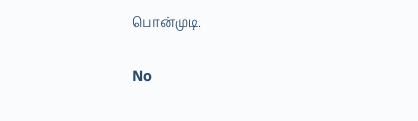பொன்முடி.

No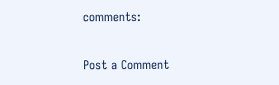comments:

Post a Comment